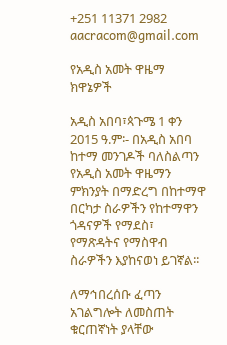+251 11371 2982 aacracom@gmail.com

የአዲስ አመት ዋዜማ ክዋኔዎች

አዲስ አበባ፣ጳጉሜ 1 ቀን 2015 ዓ.ም፡- በአዲስ አበባ ከተማ መንገዶች ባለስልጣን የአዲስ አመት ዋዜማን ምክንያት በማድረግ በከተማዋ በርካታ ስራዎችን የከተማዋን ጎዳናዎች የማደስ፣ የማጽዳትና የማስዋብ ስራዎችን እያከናወነ ይገኛል፡፡

ለማኅበረሰቡ ፈጣን አገልግሎት ለመስጠት ቁርጠኛነት ያላቸው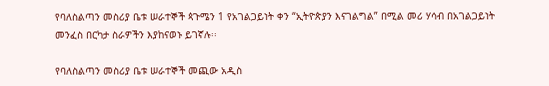የባለስልጣን መስሪያ ቤቱ ሠራተኞች ጳጉሜን 1 የአገልጋይነት ቀን “ኢትዮጵያን እናገልግል” በሚል መሪ ሃሳብ በአገልጋይነት መንፈስ በርካታ ስራዎችን እያከናወኑ ይገኛሉ፡፡

የባለስልጣን መስሪያ ቤቱ ሠራተኞች መጪው አዲስ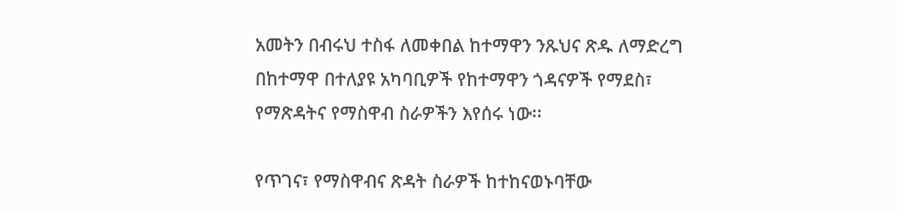አመትን በብሩህ ተስፋ ለመቀበል ከተማዋን ንጹህና ጽዱ ለማድረግ በከተማዋ በተለያዩ አካባቢዎች የከተማዋን ጎዳናዎች የማደስ፣ የማጽዳትና የማስዋብ ስራዎችን እየሰሩ ነው፡፡

የጥገና፣ የማስዋብና ጽዳት ስራዎች ከተከናወኑባቸው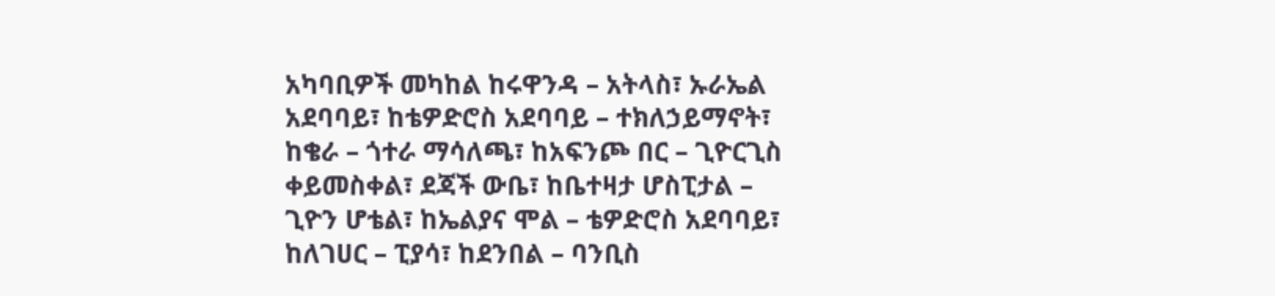አካባቢዎች መካከል ከሩዋንዳ – አትላስ፣ ኡራኤል አደባባይ፣ ከቴዎድሮስ አደባባይ – ተክለኃይማኖት፣ ከቄራ – ጎተራ ማሳለጫ፣ ከአፍንጮ በር – ጊዮርጊስ ቀይመስቀል፣ ደጃች ውቤ፣ ከቤተዛታ ሆስፒታል – ጊዮን ሆቴል፣ ከኤልያና ሞል – ቴዎድሮስ አደባባይ፣ ከለገሀር – ፒያሳ፣ ከደንበል – ባንቢስ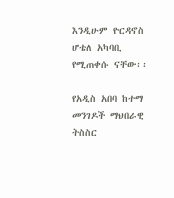እንዲሁም ዮርዳኖስ ሆቴለ አካባቢ የሚጠቀሱ ናቸው፡፡

የአዲስ አበባ ከተማ መንገዶች ማህበራዊ ትስስር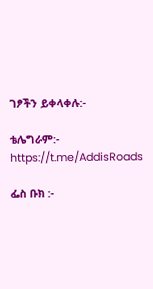ገፆችን ይቀላቀሉ:-

ቴሌግራም:- https://t.me/AddisRoads

ፌስ ቡክ :-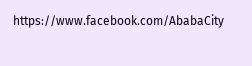https://www.facebook.com/AbabaCity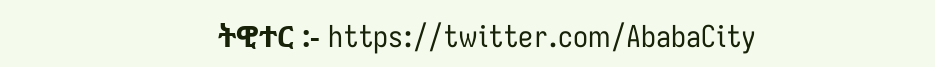ትዊተር :- https://twitter.com/AbabaCity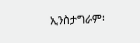ኢንስታግራም፡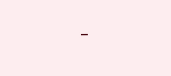-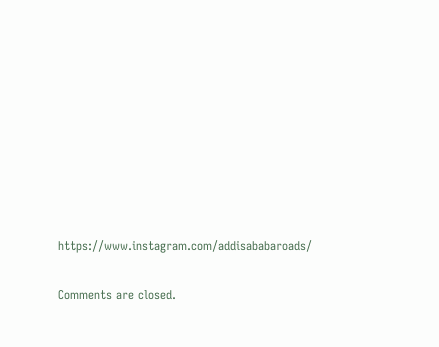https://www.instagram.com/addisababaroads/

Comments are closed.